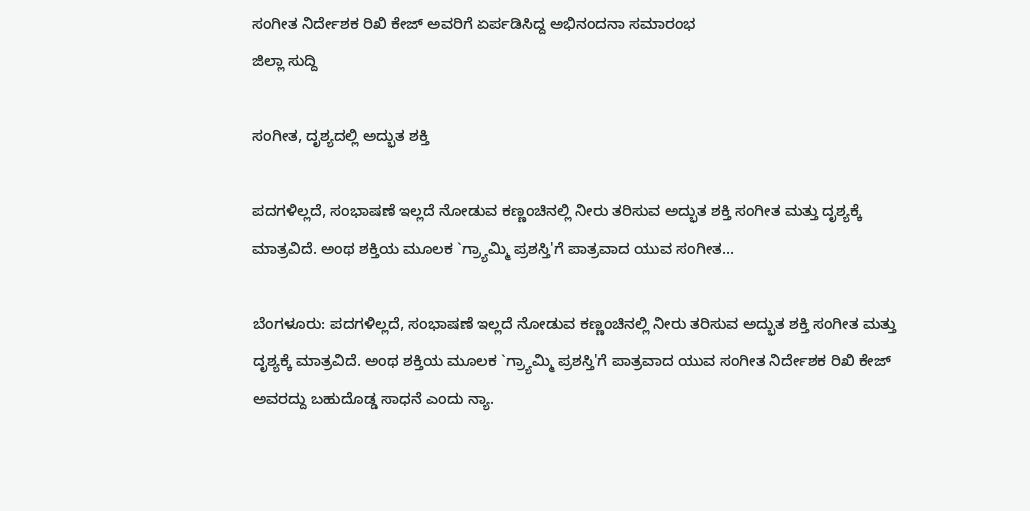ಸಂಗೀತ ನಿರ್ದೇಶಕ ರಿಖಿ ಕೇಜ್ ಅವರಿಗೆ ಏರ್ಪಡಿಸಿದ್ದ ಅಭಿನಂದನಾ ಸಮಾರಂಭ
ಜಿಲ್ಲಾ ಸುದ್ದಿ

ಸಂಗೀತ, ದೃಶ್ಯದಲ್ಲಿ ಅದ್ಭುತ ಶಕ್ತಿ

ಪದಗಳಿಲ್ಲದೆ, ಸಂಭಾಷಣೆ ಇಲ್ಲದೆ ನೋಡುವ ಕಣ್ಣಂಚಿನಲ್ಲಿ ನೀರು ತರಿಸುವ ಅದ್ಭುತ ಶಕ್ತಿ ಸಂಗೀತ ಮತ್ತು ದೃಶ್ಯಕ್ಕೆ ಮಾತ್ರವಿದೆ. ಅಂಥ ಶಕ್ತಿಯ ಮೂಲಕ `ಗ್ರ್ಯಾಮ್ಮಿ ಪ್ರಶಸ್ತಿ'ಗೆ ಪಾತ್ರವಾದ ಯುವ ಸಂಗೀತ...

ಬೆಂಗಳೂರು: ಪದಗಳಿಲ್ಲದೆ, ಸಂಭಾಷಣೆ ಇಲ್ಲದೆ ನೋಡುವ ಕಣ್ಣಂಚಿನಲ್ಲಿ ನೀರು ತರಿಸುವ ಅದ್ಭುತ ಶಕ್ತಿ ಸಂಗೀತ ಮತ್ತು ದೃಶ್ಯಕ್ಕೆ ಮಾತ್ರವಿದೆ. ಅಂಥ ಶಕ್ತಿಯ ಮೂಲಕ `ಗ್ರ್ಯಾಮ್ಮಿ ಪ್ರಶಸ್ತಿ'ಗೆ ಪಾತ್ರವಾದ ಯುವ ಸಂಗೀತ ನಿರ್ದೇಶಕ ರಿಖಿ ಕೇಜ್ ಅವರದ್ದು ಬಹುದೊಡ್ಡ ಸಾಧನೆ ಎಂದು ನ್ಯಾ.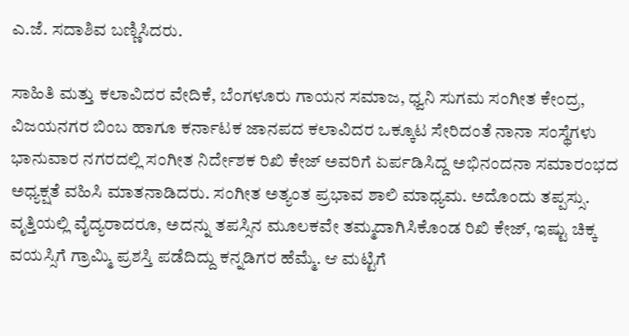ಎ.ಜೆ. ಸದಾಶಿವ ಬಣ್ಣಿಸಿದರು.

ಸಾಹಿತಿ ಮತ್ತು ಕಲಾವಿದರ ವೇದಿಕೆ, ಬೆಂಗಳೂರು ಗಾಯನ ಸಮಾಜ, ಧ್ವನಿ ಸುಗಮ ಸಂಗೀತ ಕೇಂದ್ರ, ವಿಜಯನಗರ ಬಿಂಬ ಹಾಗೂ ಕರ್ನಾಟಕ ಜಾನಪದ ಕಲಾವಿದರ ಒಕ್ಕೂಟ ಸೇರಿದಂತೆ ನಾನಾ ಸಂಸ್ಥೆಗಳು ಭಾನುವಾರ ನಗರದಲ್ಲಿ ಸಂಗೀತ ನಿರ್ದೇಶಕ ರಿಖಿ ಕೇಜ್ ಅವರಿಗೆ ಏರ್ಪಡಿಸಿದ್ದ ಅಭಿನಂದನಾ ಸಮಾರಂಭದ ಅಧ್ಯಕ್ಷತೆ ವಹಿಸಿ ಮಾತನಾಡಿದರು. ಸಂಗೀತ ಅತ್ಯಂತ ಪ್ರಭಾವ ಶಾಲಿ ಮಾಧ್ಯಮ. ಅದೊಂದು ತಪ್ಪಸ್ಸು. ವೃತ್ತಿಯಲ್ಲಿ ವೈದ್ಯರಾದರೂ, ಅದನ್ನು ತಪಸ್ಸಿನ ಮೂಲಕವೇ ತಮ್ಮದಾಗಿಸಿಕೊಂಡ ರಿಖಿ ಕೇಜ್, ಇಷ್ಟು ಚಿಕ್ಕ ವಯಸ್ಸಿಗೆ ಗ್ರಾಮ್ಮಿ ಪ್ರಶಸ್ತಿ ಪಡೆದಿದ್ದು ಕನ್ನಡಿಗರ ಹೆಮ್ಮೆ. ಆ ಮಟ್ಟಿಗೆ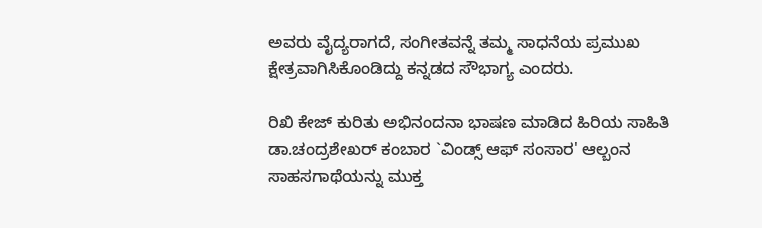ಅವರು ವೈದ್ಯರಾಗದೆ, ಸಂಗೀತವನ್ನೆ ತಮ್ಮ ಸಾಧನೆಯ ಪ್ರಮುಖ ಕ್ಷೇತ್ರವಾಗಿಸಿಕೊಂಡಿದ್ದು ಕನ್ನಡದ ಸೌಭಾಗ್ಯ ಎಂದರು.

ರಿಖಿ ಕೇಜ್ ಕುರಿತು ಅಭಿನಂದನಾ ಭಾಷಣ ಮಾಡಿದ ಹಿರಿಯ ಸಾಹಿತಿ ಡಾ.ಚಂದ್ರಶೇಖರ್ ಕಂಬಾರ `ವಿಂಡ್ಸ್ ಆಫ್ ಸಂಸಾರ' ಆಲ್ಬಂನ ಸಾಹಸಗಾಥೆಯನ್ನು ಮುಕ್ತ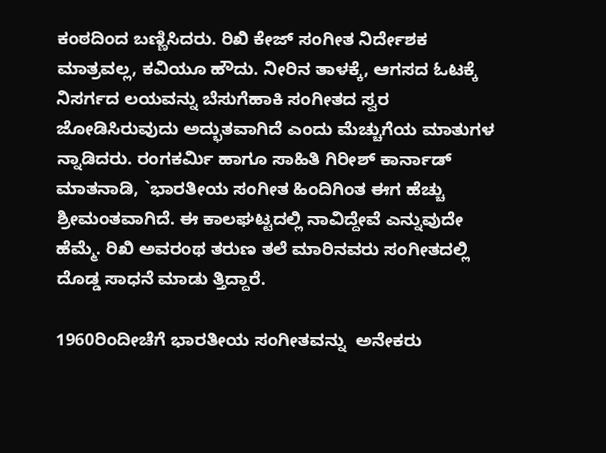ಕಂಠದಿಂದ ಬಣ್ಣಿಸಿದರು. ರಿಖಿ ಕೇಜ್ ಸಂಗೀತ ನಿರ್ದೇಶಕ ಮಾತ್ರವಲ್ಲ, ಕವಿಯೂ ಹೌದು. ನೀರಿನ ತಾಳಕ್ಕೆ, ಆಗಸದ ಓಟಕ್ಕೆ ನಿಸರ್ಗದ ಲಯವನ್ನು ಬೆಸುಗೆಹಾಕಿ ಸಂಗೀತದ ಸ್ವರ ಜೋಡಿಸಿರುವುದು ಅದ್ಭುತವಾಗಿದೆ ಎಂದು ಮೆಚ್ಚುಗೆಯ ಮಾತುಗಳ ನ್ನಾಡಿದರು. ರಂಗಕರ್ಮಿ ಹಾಗೂ ಸಾಹಿತಿ ಗಿರೀಶ್ ಕಾರ್ನಾಡ್ ಮಾತನಾಡಿ, `ಭಾರತೀಯ ಸಂಗೀತ ಹಿಂದಿಗಿಂತ ಈಗ ಹೆಚ್ಚು ಶ್ರೀಮಂತವಾಗಿದೆ. ಈ ಕಾಲಘಟ್ಟದಲ್ಲಿ ನಾವಿದ್ದೇವೆ ಎನ್ನುವುದೇ ಹೆಮ್ಮೆ. ರಿಖಿ ಅವರಂಥ ತರುಣ ತಲೆ ಮಾರಿನವರು ಸಂಗೀತದಲ್ಲಿ ದೊಡ್ಡ ಸಾಧನೆ ಮಾಡು ತ್ತಿದ್ದಾರೆ.

1960ರಿಂದೀಚೆಗೆ ಭಾರತೀಯ ಸಂಗೀತವನ್ನು  ಅನೇಕರು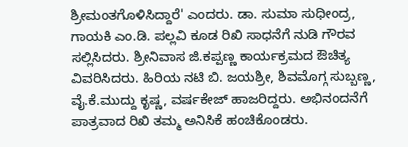ಶ್ರೀಮಂತಗೊಳಿಸಿದ್ದಾರೆ' ಎಂದರು. ಡಾ. ಸುಮಾ ಸುಧೀಂದ್ರ, ಗಾಯಕಿ ಎಂ.ಡಿ. ಪಲ್ಲವಿ ಕೂಡ ರಿಖಿ ಸಾಧನೆಗೆ ನುಡಿ ಗೌರವ ಸಲ್ಲಿಸಿದರು. ಶ್ರೀನಿವಾಸ ಜಿ.ಕಪ್ಪಣ್ಣ ಕಾರ್ಯಕ್ರಮದ ಔಚಿತ್ಯ ವಿವರಿಸಿದರು. ಹಿರಿಯ ನಟಿ ಬಿ. ಜಯಶ್ರೀ, ಶಿವಮೊಗ್ಗ ಸುಬ್ಬಣ್ಣ, ವೈ.ಕೆ.ಮುದ್ದು ಕೃಷ್ಣ, ವರ್ಷಕೇಜ್ ಹಾಜರಿದ್ದರು. ಅಭಿನಂದನೆಗೆ ಪಾತ್ರವಾದ ರಿಖಿ ತಮ್ಮ ಅನಿಸಿಕೆ ಹಂಚಿಕೊಂಡರು.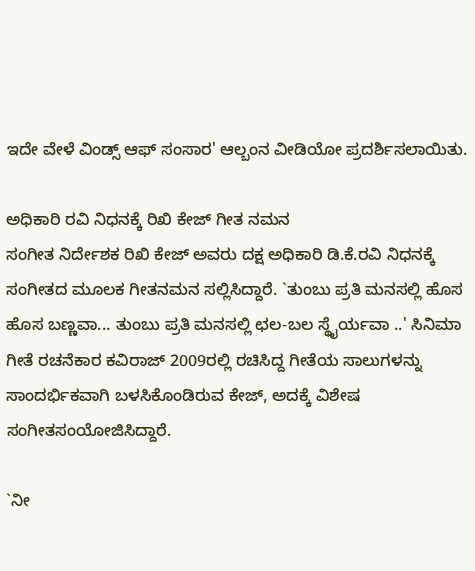ಇದೇ ವೇಳೆ ವಿಂಡ್ಸ್ ಆಫ್ ಸಂಸಾರ' ಆಲ್ಬಂನ ವೀಡಿಯೋ ಪ್ರದರ್ಶಿಸಲಾಯಿತು.

ಅಧಿಕಾರಿ ರವಿ ನಿಧನಕ್ಕೆ ರಿಖಿ ಕೇಜ್ ಗೀತ ನಮನ
ಸಂಗೀತ ನಿರ್ದೇಶಕ ರಿಖಿ ಕೇಜ್ ಅವರು ದಕ್ಷ ಅಧಿಕಾರಿ ಡಿ.ಕೆ.ರವಿ ನಿಧನಕ್ಕೆ ಸಂಗೀತದ ಮೂಲಕ ಗೀತನಮನ ಸಲ್ಲಿಸಿದ್ದಾರೆ. `ತುಂಬು ಪ್ರತಿ ಮನಸಲ್ಲಿ ಹೊಸ ಹೊಸ ಬಣ್ಣವಾ... ತುಂಬು ಪ್ರತಿ ಮನಸಲ್ಲಿ ಛಲ-ಬಲ ಸ್ಥೈರ್ಯವಾ ..' ಸಿನಿಮಾ ಗೀತೆ ರಚನೆಕಾರ ಕವಿರಾಜ್ 2009ರಲ್ಲಿ ರಚಿಸಿದ್ದ ಗೀತೆಯ ಸಾಲುಗಳನ್ನು ಸಾಂದರ್ಭಿಕವಾಗಿ ಬಳಸಿಕೊಂಡಿರುವ ಕೇಜ್, ಅದಕ್ಕೆ ವಿಶೇಷ ಸಂಗೀತಸಂಯೋಜಿಸಿದ್ದಾರೆ.

`ನೀ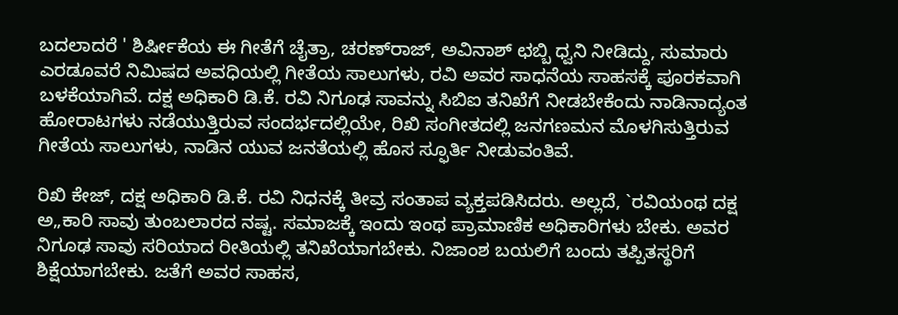ಬದಲಾದರೆ ' ಶಿರ್ಷೀಕೆಯ ಈ ಗೀತೆಗೆ ಚೈತ್ರಾ, ಚರಣ್‍ರಾಜ್, ಅವಿನಾಶ್ ಛಬ್ಬಿ ಧ್ವನಿ ನೀಡಿದ್ದು, ಸುಮಾರು ಎರಡೂವರೆ ನಿಮಿಷದ ಅವಧಿಯಲ್ಲಿ ಗೀತೆಯ ಸಾಲುಗಳು, ರವಿ ಅವರ ಸಾಧನೆಯ ಸಾಹಸಕ್ಕೆ ಪೂರಕವಾಗಿ ಬಳಕೆಯಾಗಿವೆ. ದಕ್ಷ ಅಧಿಕಾರಿ ಡಿ.ಕೆ. ರವಿ ನಿಗೂಢ ಸಾವನ್ನು ಸಿಬಿಐ ತನಿಖೆಗೆ ನೀಡಬೇಕೆಂದು ನಾಡಿನಾದ್ಯಂತ ಹೋರಾಟಗಳು ನಡೆಯುತ್ತಿರುವ ಸಂದರ್ಭದಲ್ಲಿಯೇ, ರಿಖಿ ಸಂಗೀತದಲ್ಲಿ ಜನಗಣಮನ ಮೊಳಗಿಸುತ್ತಿರುವ ಗೀತೆಯ ಸಾಲುಗಳು, ನಾಡಿನ ಯುವ ಜನತೆಯಲ್ಲಿ ಹೊಸ ಸ್ಫೂರ್ತಿ ನೀಡುವಂತಿವೆ.

ರಿಖಿ ಕೇಜ್, ದಕ್ಷ ಅಧಿಕಾರಿ ಡಿ.ಕೆ. ರವಿ ನಿಧನಕ್ಕೆ ತೀವ್ರ ಸಂತಾಪ ವ್ಯಕ್ತಪಡಿಸಿದರು. ಅಲ್ಲದೆ, `ರವಿಯಂಥ ದಕ್ಷ ಅ„ಕಾರಿ ಸಾವು ತುಂಬಲಾರದ ನಷ್ಟ. ಸಮಾಜಕ್ಕೆ ಇಂದು ಇಂಥ ಪ್ರಾಮಾಣಿಕ ಅಧಿಕಾರಿಗಳು ಬೇಕು. ಅವರ ನಿಗೂಢ ಸಾವು ಸರಿಯಾದ ರೀತಿಯಲ್ಲಿ ತನಿಖೆಯಾಗಬೇಕು. ನಿಜಾಂಶ ಬಯಲಿಗೆ ಬಂದು ತಪ್ಪಿತಸ್ಥರಿಗೆ ಶಿಕ್ಷೆಯಾಗಬೇಕು. ಜತೆಗೆ ಅವರ ಸಾಹಸ,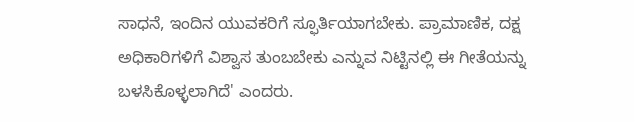ಸಾಧನೆ, ಇಂದಿನ ಯುವಕರಿಗೆ ಸ್ಫೂರ್ತಿಯಾಗಬೇಕು. ಪ್ರಾಮಾಣಿಕ, ದಕ್ಷ ಅಧಿಕಾರಿಗಳಿಗೆ ವಿಶ್ವಾಸ ತುಂಬಬೇಕು ಎನ್ನುವ ನಿಟ್ಟಿನಲ್ಲಿ ಈ ಗೀತೆಯನ್ನು ಬಳಸಿಕೊಳ್ಳಲಾಗಿದೆ' ಎಂದರು.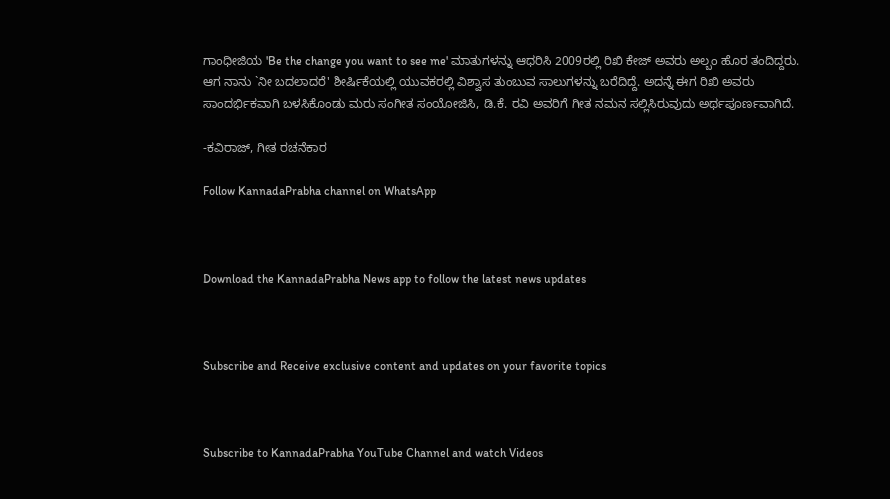ಗಾಂಧೀಜಿಯ 'Be the change you want to see me' ಮಾತುಗಳನ್ನು ಆಧರಿಸಿ 2009ರಲ್ಲಿ ರಿಖಿ ಕೇಜ್ ಅವರು ಅಲ್ಬಂ ಹೊರ ತಂದಿದ್ದರು. ಆಗ ನಾನು `ನೀ ಬದಲಾದರೆ' ಶೀರ್ಷಿಕೆಯಲ್ಲಿ ಯುವಕರಲ್ಲಿ ವಿಶ್ವಾಸ ತುಂಬುವ ಸಾಲುಗಳನ್ನು ಬರೆದಿದ್ದೆ. ಅದನ್ನೆ ಈಗ ರಿಖಿ ಅವರು ಸಾಂದರ್ಭಿಕವಾಗಿ ಬಳಸಿಕೊಂಡು ಮರು ಸಂಗೀತ ಸಂಯೋಜಿಸಿ, ಡಿ.ಕೆ. ರವಿ ಅವರಿಗೆ ಗೀತ ನಮನ ಸಲ್ಲಿಸಿರುವುದು ಅರ್ಥಪೂರ್ಣವಾಗಿದೆ.

-ಕವಿರಾಜ್, ಗೀತ ರಚನೆಕಾರ

Follow KannadaPrabha channel on WhatsApp



Download the KannadaPrabha News app to follow the latest news updates



Subscribe and Receive exclusive content and updates on your favorite topics



Subscribe to KannadaPrabha YouTube Channel and watch Videos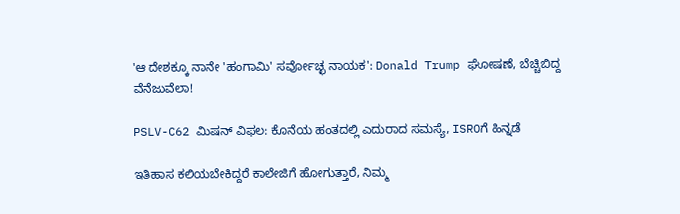'ಆ ದೇಶಕ್ಕೂ ನಾನೇ 'ಹಂಗಾಮಿ' ಸರ್ವೋಚ್ಛ ನಾಯಕ': Donald Trump ಘೋಷಣೆ, ಬೆಚ್ಚಿಬಿದ್ದ ವೆನೆಜುವೆಲಾ!

PSLV-C62 ಮಿಷನ್ ವಿಫಲ: ಕೊನೆಯ ಹಂತದಲ್ಲಿ ಎದುರಾದ ಸಮಸ್ಯೆ, ISROಗೆ ಹಿನ್ನಡೆ

ಇತಿಹಾಸ ಕಲಿಯಬೇಕಿದ್ದರೆ ಕಾಲೇಜಿಗೆ ಹೋಗುತ್ತಾರೆ, ನಿಮ್ಮ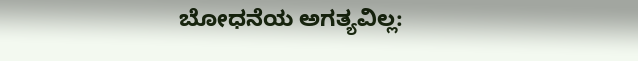ಬೋಧನೆಯ ಅಗತ್ಯವಿಲ್ಲ: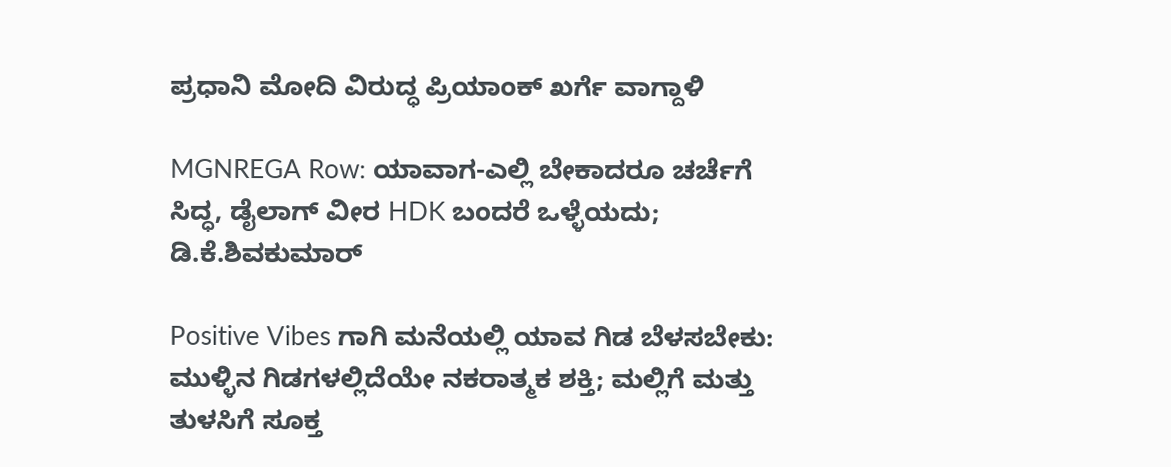ಪ್ರಧಾನಿ ಮೋದಿ ವಿರುದ್ಧ ಪ್ರಿಯಾಂಕ್ ಖರ್ಗೆ ವಾಗ್ದಾಳಿ

MGNREGA Row: ಯಾವಾಗ-ಎಲ್ಲಿ ಬೇಕಾದರೂ ಚರ್ಚೆಗೆ ಸಿದ್ಧ, ಡೈಲಾಗ್‌ ವೀರ HDK ಬಂದರೆ ಒಳ್ಳೆಯದು; ಡಿ.ಕೆ.ಶಿವಕುಮಾರ್

Positive Vibes ಗಾಗಿ ಮನೆಯಲ್ಲಿ ಯಾವ ಗಿಡ ಬೆಳಸಬೇಕು: ಮುಳ್ಳಿನ ಗಿಡಗಳಲ್ಲಿದೆಯೇ ನಕರಾತ್ಮಕ ಶಕ್ತಿ; ಮಲ್ಲಿಗೆ ಮತ್ತು ತುಳಸಿಗೆ ಸೂಕ್ತ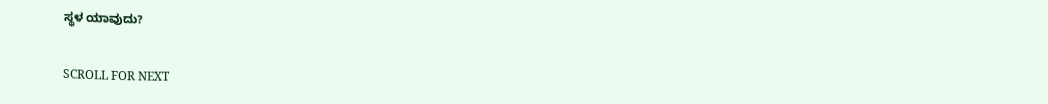ಸ್ಥಳ ಯಾವುದು?

SCROLL FOR NEXT